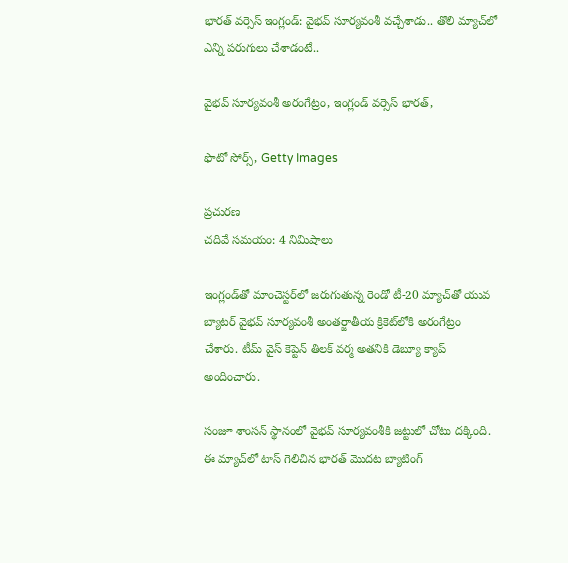భారత్ వర్సెస్ ఇంగ్లండ్: వైభవ్ సూర్యవంశీ వచ్చేశాడు.. తొలి మ్యాచ్‌లో ఎన్ని పరుగులు చేశాడంటే..

వైభవ్ సూర్యవంశీ అరంగేట్రం, ఇంగ్లండ్ వర్సెస్ భారత్,

ఫొటో సోర్స్, Getty Images

ప్రచురణ
చదివే సమయం: 4 నిమిషాలు

ఇంగ్లండ్‌తో మాంచెస్టర్‌లో జరుగుతున్న రెండో టీ-20 మ్యాచ్‌తో యువ బ్యాటర్ వైభవ్ సూర్యవంశీ అంతర్జాతీయ క్రికెట్‌లోకి అరంగేట్రం చేశారు. టీమ్ వైస్ కెప్టెన్ తిలక్ వర్మ అతనికి డెబ్యూ క్యాప్ అందించారు.

సంజూ శాంసన్ స్థానంలో వైభవ్ సూర్యవంశీకి జట్టులో చోటు దక్కింది. ఈ మ్యాచ్‌లో టాస్ గెలిచిన భారత్ మొదట బ్యాటింగ్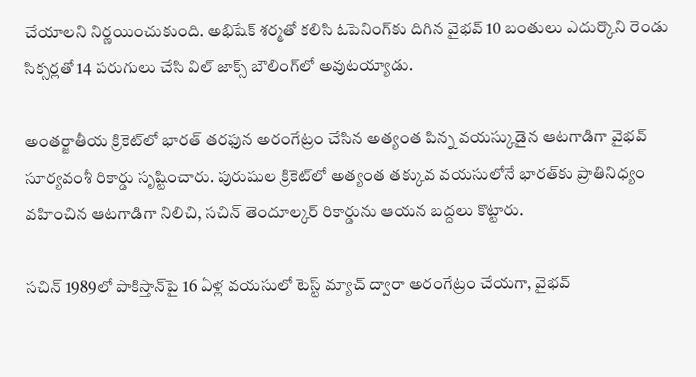చేయాలని నిర్ణయించుకుంది. అభిషేక్ శర్మతో కలిసి ఓపెనింగ్‌కు దిగిన వైభవ్ 10 బంతులు ఎదుర్కొని రెండు సిక్సర్లతో 14 పరుగులు చేసి విల్ జాక్స్ బౌలింగ్‌లో అవుటయ్యాడు.

అంతర్జాతీయ క్రికెట్‌లో భారత్ తరఫున అరంగేట్రం చేసిన అత్యంత పిన్న వయస్కుడైన ఆటగాడిగా వైభవ్ సూర్యవంశీ రికార్డు సృష్టించారు. పురుషుల క్రికెట్‌లో అత్యంత తక్కువ వయసులోనే భారత్‌కు ప్రాతినిధ్యం వహించిన ఆటగాడిగా నిలిచి, సచిన్ తెందూల్కర్ రికార్డును ఆయన బద్దలు కొట్టారు.

సచిన్ 1989లో పాకిస్తాన్‌పై 16 ఏళ్ల వయసులో టెస్ట్ మ్యాచ్ ద్వారా అరంగేట్రం చేయగా, వైభవ్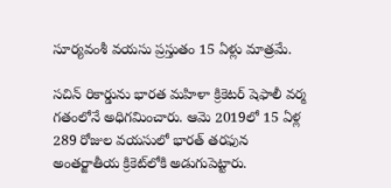సూర్యవంశీ వయసు ప్రస్తుతం 15 ఏళ్లు మాత్రమే.

సచిన్ రికార్డును భారత మహిళా క్రికెటర్ షెఫాలీ వర్మ గతంలోనే అధిగమించారు. ఆమె 2019లో 15 ఏళ్ల 289 రోజుల వయసులో భారత్ తరఫున అంతర్జాతీయ క్రికెట్‌లోకి అడుగుపెట్టారు.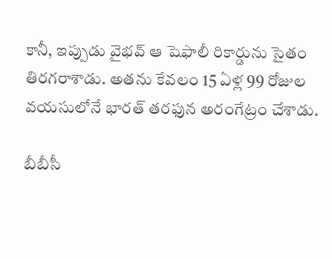కానీ, ఇప్పుడు వైభవ్ ఆ షెఫాలీ రికార్డును సైతం తిరగరాశాడు. అతను కేవలం 15 ఏళ్ల 99 రోజుల వయసులోనే భారత్ తరఫున అరంగేట్రం చేశాడు.

బీబీసీ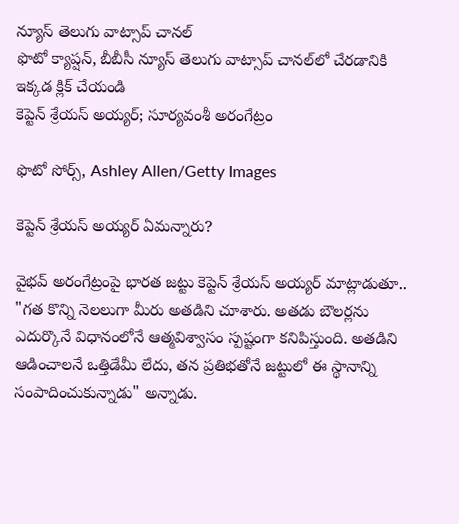న్యూస్ తెలుగు వాట్సాప్ చానల్
ఫొటో క్యాప్షన్, బీబీసీ న్యూస్ తెలుగు వాట్సాప్ చానల్‌లో చేరడానికి ఇక్కడ క్లిక్ చేయండి
కెప్టెన్ శ్రేయస్ అయ్యర్; సూర్యవంశీ అరంగేట్రం

ఫొటో సోర్స్, Ashley Allen/Getty Images

కెప్టెన్ శ్రేయస్ అయ్యర్ ఏమన్నారు?

వైభవ్ అరంగేట్రంపై భారత జట్టు కెప్టెన్ శ్రేయస్ అయ్యర్ మాట్లాడుతూ.. "గత కొన్ని నెలలుగా మీరు అతడిని చూశారు. అతడు బౌలర్లను ఎదుర్కొనే విధానంలోనే ఆత్మవిశ్వాసం స్పష్టంగా కనిపిస్తుంది. అతడిని ఆడించాలనే ఒత్తిడేమీ లేదు, తన ప్రతిభతోనే జట్టులో ఈ స్థానాన్ని సంపాదించుకున్నాడు" అన్నాడు.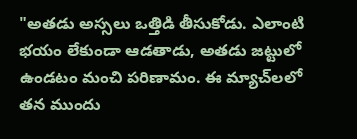"అతడు అస్సలు ఒత్తిడి తీసుకోడు. ఎలాంటి భయం లేకుండా ఆడతాడు, అతడు జట్టులో ఉండటం మంచి పరిణామం. ఈ మ్యాచ్‌లలో తన ముందు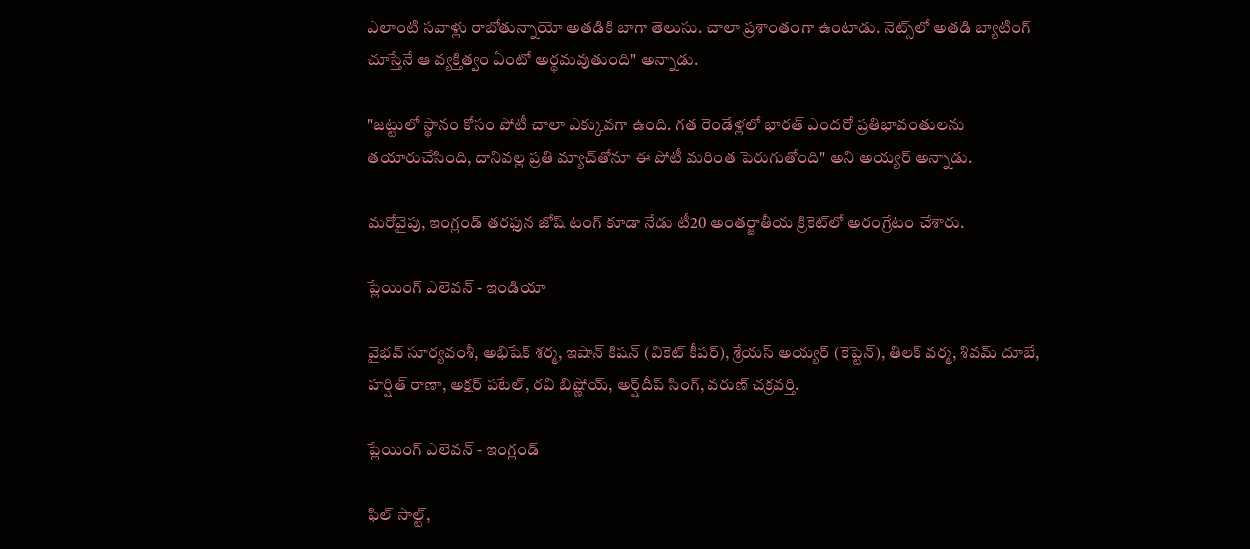ఎలాంటి సవాళ్లు రాబోతున్నాయో అతడికి బాగా తెలుసు. చాలా ప్రశాంతంగా ఉంటాడు. నెట్స్‌లో అతడి బ్యాటింగ్ చూస్తేనే ఆ వ్యక్తిత్వం ఏంటో అర్థమవుతుంది" అన్నాడు.

"జట్టులో స్థానం కోసం పోటీ చాలా ఎక్కువగా ఉంది. గత రెండేళ్లలో భారత్ ఎందరో ప్రతిభావంతులను తయారుచేసింది, దానివల్ల ప్రతి మ్యాచ్‌తోనూ ఈ పోటీ మరింత పెరుగుతోంది" అని అయ్యర్ అన్నాడు.

మరోవైపు, ఇంగ్లండ్ తరఫున జోష్ టంగ్ కూడా నేడు టీ20 అంతర్జాతీయ క్రికెట్‌లో అరంగ్రేటం చేశారు.

ప్లేయింగ్ ఎలెవన్ - ఇండియా

వైభవ్ సూర్యవంశీ, అభిషేక్ శర్మ, ఇషాన్ కిషన్ (వికెట్ కీపర్), శ్రేయస్ అయ్యర్ (కెప్టెన్), తిలక్ వర్మ, శివమ్ దూబే, హర్షిత్ రాణా, అక్షర్ పటేల్, రవి బిష్ణోయ్, అర్ష్‌దీప్ సింగ్, వరుణ్ చక్రవర్తి.

ప్లేయింగ్ ఎలెవన్ - ఇంగ్లండ్

ఫిల్ సాల్ట్,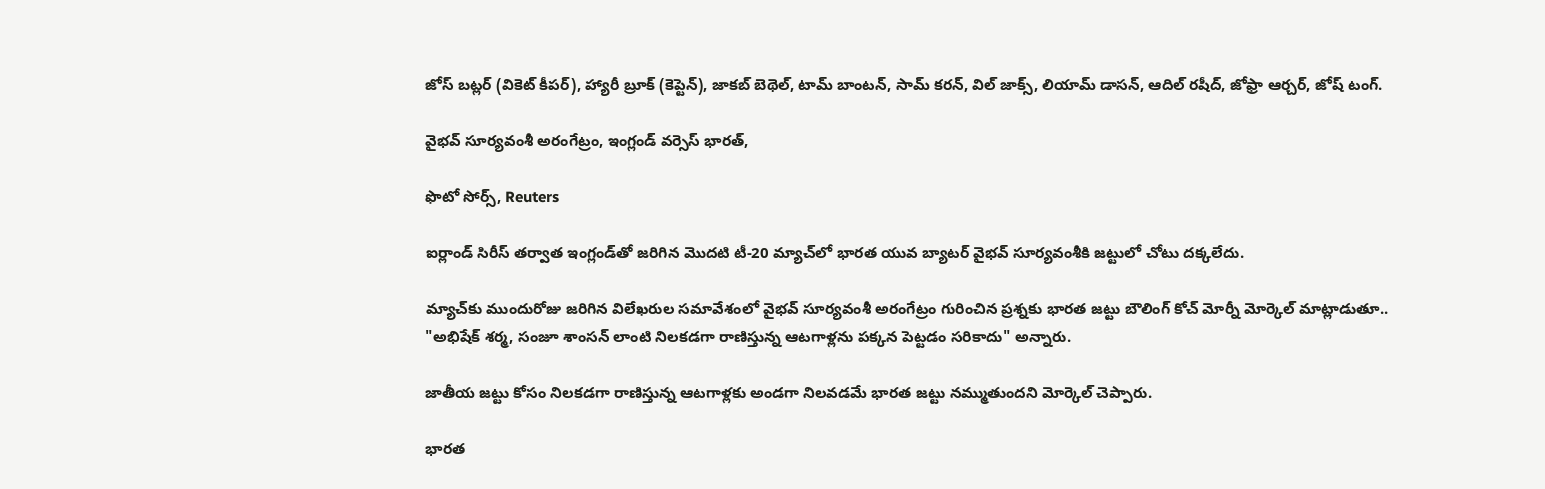జోస్ బట్లర్ (వికెట్ కీపర్), హ్యారీ బ్రూక్ (కెప్టెన్), జాకబ్ బెథెల్, టామ్ బాంటన్, సామ్ కరన్, విల్ జాక్స్, లియామ్ డాసన్, ఆదిల్ రషీద్, జోఫ్రా ఆర్చర్, జోష్ టంగ్.

వైభవ్ సూర్యవంశీ అరంగేట్రం, ఇంగ్లండ్ వర్సెస్ భారత్,

ఫొటో సోర్స్, Reuters

ఐర్లాండ్ సిరీస్ తర్వాత ఇంగ్లండ్‌తో జరిగిన మొదటి టీ-20 మ్యాచ్‌లో భారత యువ బ్యాటర్ వైభవ్ సూర్యవంశీకి జట్టులో చోటు దక్కలేదు.

మ్యాచ్‌కు ముందురోజు జరిగిన విలేఖరుల సమావేశంలో వైభవ్ సూర్యవంశీ అరంగేట్రం గురించిన ప్రశ్నకు భారత జట్టు బౌలింగ్ కోచ్ మోర్నీ మోర్కెల్ మాట్లాడుతూ.. "అభిషేక్ శర్మ, సంజూ శాంసన్ లాంటి నిలకడగా రాణిస్తున్న ఆటగాళ్లను పక్కన పెట్టడం సరికాదు" అన్నారు.

జాతీయ జట్టు కోసం నిలకడగా రాణిస్తున్న ఆటగాళ్లకు అండగా నిలవడమే భారత జట్టు నమ్ముతుందని మోర్కెల్ చెప్పారు.

భారత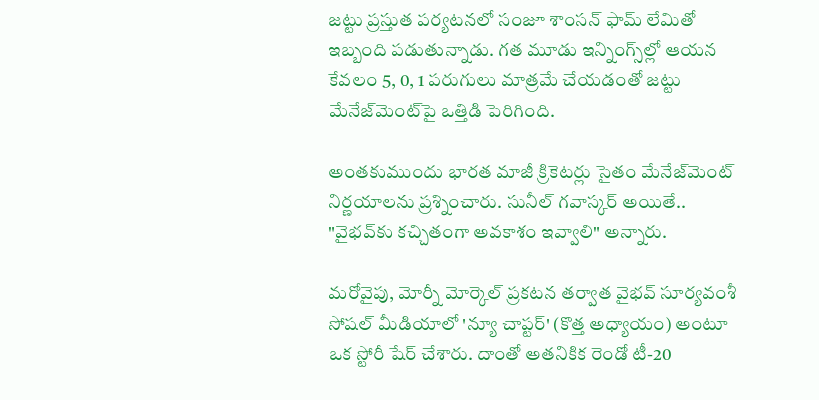జట్టు ప్రస్తుత పర్యటనలో సంజూ శాంసన్ ఫామ్ లేమితో ఇబ్బంది పడుతున్నాడు. గత మూడు ఇన్నింగ్స్‌ల్లో ఆయన కేవలం 5, 0, 1 పరుగులు మాత్రమే చేయడంతో జట్టు మేనేజ్‌మెంట్‌పై ఒత్తిడి పెరిగింది.

అంతకుముందు భారత మాజీ క్రికెటర్లు సైతం మేనేజ్‌మెంట్ నిర్ణయాలను ప్రశ్నించారు. సునీల్ గవాస్కర్ అయితే.. "వైభవ్‌కు కచ్చితంగా అవకాశం ఇవ్వాలి" అన్నారు.

మరోవైపు, మోర్నీ మోర్కెల్ ప్రకటన తర్వాత వైభవ్ సూర్యవంశీ సోషల్ మీడియాలో 'న్యూ చాప్టర్' (కొత్త అధ్యాయం) అంటూ ఒక స్టోరీ షేర్ చేశారు. దాంతో అతనికిక రెండో టీ-20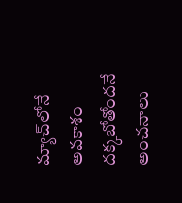మ్యాచ్‌లోనే అవకాశం దక్కబోతోందనే అంచనాలు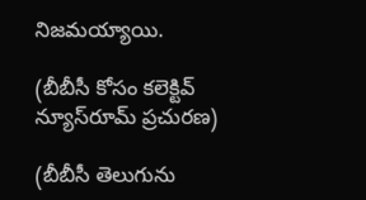నిజమయ్యాయి.

(బీబీసీ కోసం కలెక్టివ్ న్యూస్‌రూమ్ ప్రచురణ)

(బీబీసీ తెలుగును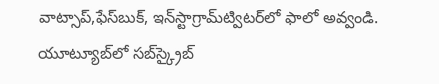వాట్సాప్‌,ఫేస్‌బుక్, ఇన్‌స్టాగ్రామ్‌ట్విటర్‌లో ఫాలో అవ్వండి. యూట్యూబ్‌లో సబ్‌స్క్రైబ్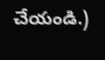చేయండి.)